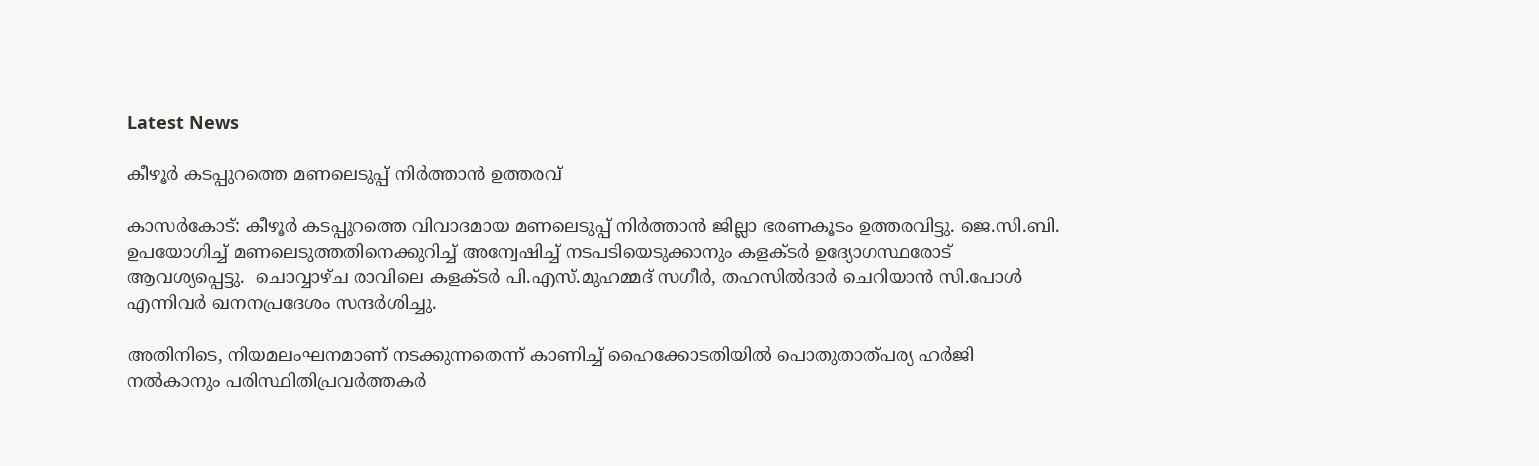Latest News

കീഴൂര്‍ കടപ്പുറത്തെ മണലെടുപ്പ് നിര്‍ത്താന്‍ ഉത്തരവ്‌

കാസര്‍കോട്: കീഴൂര്‍ കടപ്പുറത്തെ വിവാദമായ മണലെടുപ്പ് നിര്‍ത്താന്‍ ജില്ലാ ഭരണകൂടം ഉത്തരവിട്ടു. ജെ.സി.ബി. ഉപയോഗിച്ച് മണലെടുത്തതിനെക്കുറിച്ച് അന്വേഷിച്ച് നടപടിയെടുക്കാനും കളക്ടര്‍ ഉദ്യോഗസ്ഥരോട് ആവശ്യപ്പെട്ടു.  ചൊവ്വാഴ്ച രാവിലെ കളക്ടര്‍ പി.എസ്.മുഹമ്മദ് സഗീര്‍, തഹസില്‍ദാര്‍ ചെറിയാന്‍ സി.പോള്‍ എന്നിവര്‍ ഖനനപ്രദേശം സന്ദര്‍ശിച്ചു.

അതിനിടെ, നിയമലംഘനമാണ് നടക്കുന്നതെന്ന് കാണിച്ച് ഹൈക്കോടതിയില്‍ പൊതുതാത്പര്യ ഹര്‍ജി നല്‍കാനും പരിസ്ഥിതിപ്രവര്‍ത്തകര്‍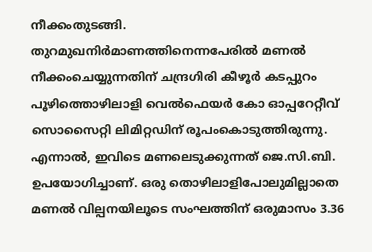നീക്കംതുടങ്ങി.
തുറമുഖനിര്‍മാണത്തിനെന്നപേരില്‍ മണല്‍ നീക്കംചെയ്യുന്നതിന് ചന്ദ്രഗിരി കീഴൂര്‍ കടപ്പുറം പൂഴിത്തൊഴിലാളി വെല്‍ഫെയര്‍ കോ ഓപ്പറേറ്റീവ് സൊസൈറ്റി ലിമിറ്റഡിന് രൂപംകൊടുത്തിരുന്നു. എന്നാല്‍, ഇവിടെ മണലെടുക്കുന്നത് ജെ.സി.ബി. ഉപയോഗിച്ചാണ്. ഒരു തൊഴിലാളിപോലുമില്ലാതെ മണല്‍ വില്പനയിലൂടെ സംഘത്തിന് ഒരുമാസം 3.36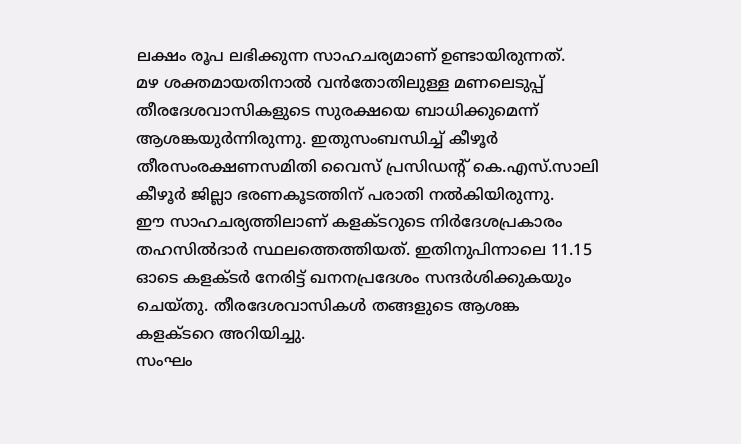ലക്ഷം രൂപ ലഭിക്കുന്ന സാഹചര്യമാണ് ഉണ്ടായിരുന്നത്.
മഴ ശക്തമായതിനാല്‍ വന്‍തോതിലുള്ള മണലെടുപ്പ് തീരദേശവാസികളുടെ സുരക്ഷയെ ബാധിക്കുമെന്ന് ആശങ്കയുര്‍ന്നിരുന്നു. ഇതുസംബന്ധിച്ച് കീഴൂര്‍ തീരസംരക്ഷണസമിതി വൈസ് പ്രസിഡന്റ് കെ.എസ്.സാലി കീഴൂര്‍ ജില്ലാ ഭരണകൂടത്തിന് പരാതി നല്‍കിയിരുന്നു.
ഈ സാഹചര്യത്തിലാണ് കളക്ടറുടെ നിര്‍ദേശപ്രകാരം തഹസില്‍ദാര്‍ സ്ഥലത്തെത്തിയത്. ഇതിനുപിന്നാലെ 11.15 ഓടെ കളക്ടര്‍ നേരിട്ട് ഖനനപ്രദേശം സന്ദര്‍ശിക്കുകയും ചെയ്തു. തീരദേശവാസികള്‍ തങ്ങളുടെ ആശങ്ക കളക്ടറെ അറിയിച്ചു.
സംഘം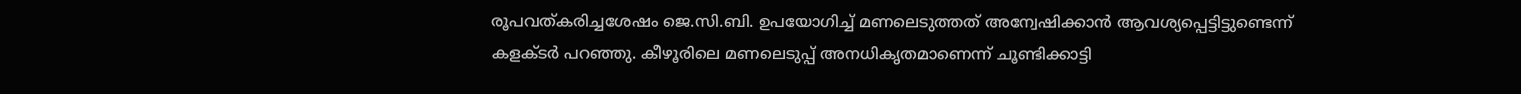രൂപവത്കരിച്ചശേഷം ജെ.സി.ബി. ഉപയോഗിച്ച് മണലെടുത്തത് അന്വേഷിക്കാന്‍ ആവശ്യപ്പെട്ടിട്ടുണ്ടെന്ന് കളക്ടര്‍ പറഞ്ഞു. കീഴൂരിലെ മണലെടുപ്പ് അനധികൃതമാണെന്ന് ചൂണ്ടിക്കാട്ടി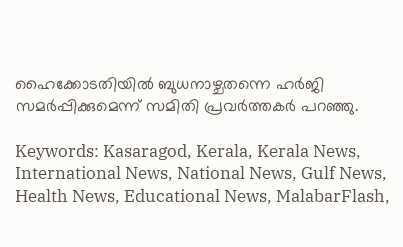ഹൈക്കോടതിയില്‍ ബുധനാഴ്ചതന്നെ ഹര്‍ജി സമര്‍പ്പിക്കുമെന്ന് സമിതി പ്രവര്‍ത്തകര്‍ പറഞ്ഞു.

Keywords: Kasaragod, Kerala, Kerala News, International News, National News, Gulf News, Health News, Educational News, MalabarFlash,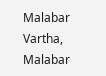Malabar Vartha, Malabar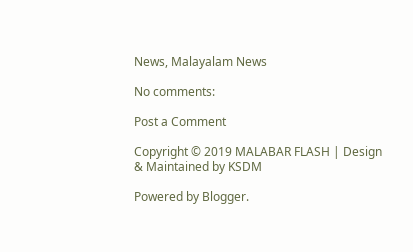News, Malayalam News

No comments:

Post a Comment

Copyright © 2019 MALABAR FLASH | Design & Maintained by KSDM

Powered by Blogger.